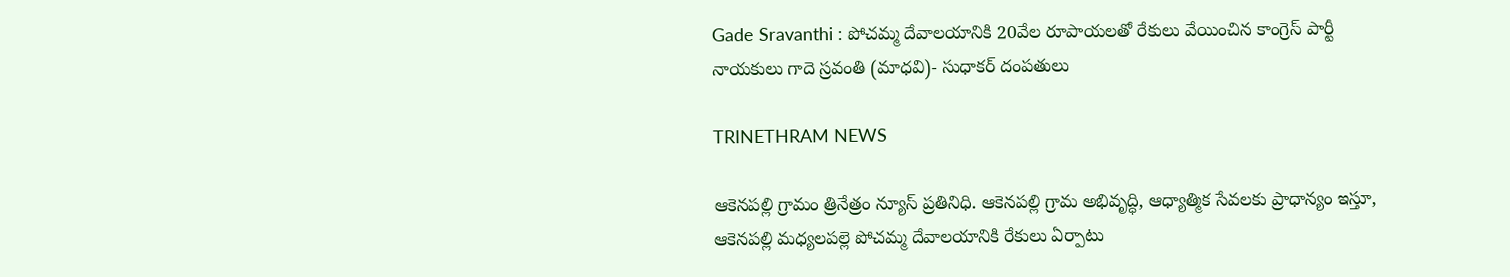Gade Sravanthi : పోచమ్మ దేవాలయానికి 20వేల రూపాయలతో రేకులు వేయించిన కాంగ్రెస్ పార్టీ నాయకులు గాదె స్రవంతి (మాధవి)- సుధాకర్ దంపతులు

TRINETHRAM NEWS

ఆకెనపల్లి గ్రామం త్రినేత్రం న్యూస్ ప్రతినిధి. ఆకెనపల్లి గ్రామ అభివృద్ధి, ఆధ్యాత్మిక సేవలకు ప్రాధాన్యం ఇస్తూ, ఆకెనపల్లి మధ్యలపల్లె పోచమ్మ దేవాలయానికి రేకులు ఏర్పాటు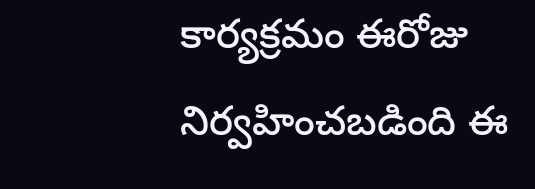కార్యక్రమం ఈరోజు నిర్వహించబడింది ఈ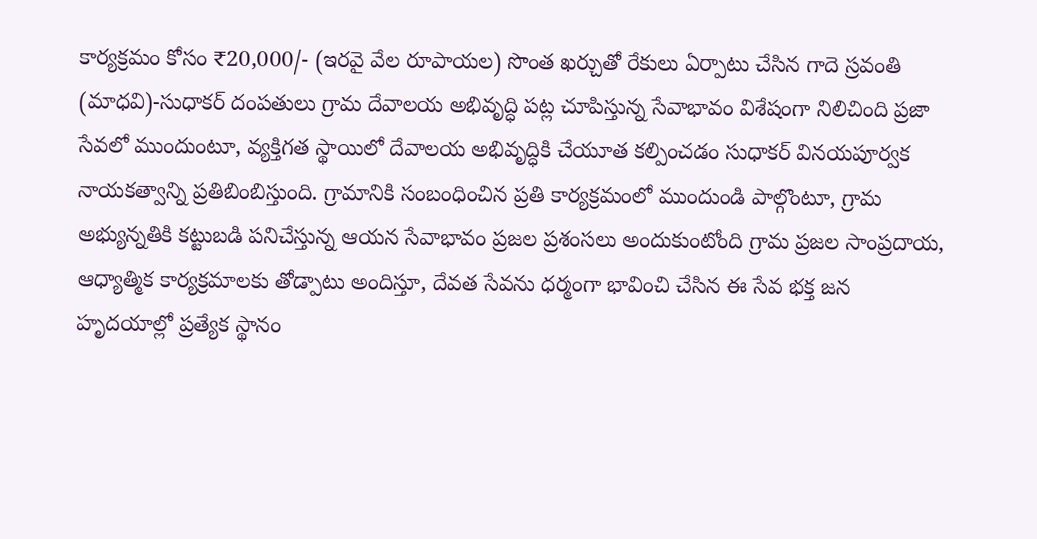కార్యక్రమం కోసం ₹20,000/- (ఇరవై వేల రూపాయల) సొంత ఖర్చుతో రేకులు ఏర్పాటు చేసిన గాదె స్రవంతి (మాధవి)-సుధాకర్ దంపతులు గ్రామ దేవాలయ అభివృద్ధి పట్ల చూపిస్తున్న సేవాభావం విశేషంగా నిలిచింది ప్రజా సేవలో ముందుంటూ, వ్యక్తిగత స్థాయిలో దేవాలయ అభివృద్ధికి చేయూత కల్పించడం సుధాకర్ వినయపూర్వక నాయకత్వాన్ని ప్రతిబింబిస్తుంది. గ్రామానికి సంబంధించిన ప్రతి కార్యక్రమంలో ముందుండి పాల్గొంటూ, గ్రామ అభ్యున్నతికి కట్టుబడి పనిచేస్తున్న ఆయన సేవాభావం ప్రజల ప్రశంసలు అందుకుంటోంది గ్రామ ప్రజల సాంప్రదాయ, ఆధ్యాత్మిక కార్యక్రమాలకు తోడ్పాటు అందిస్తూ, దేవత సేవను ధర్మంగా భావించి చేసిన ఈ సేవ భక్త జన హృదయాల్లో ప్రత్యేక స్థానం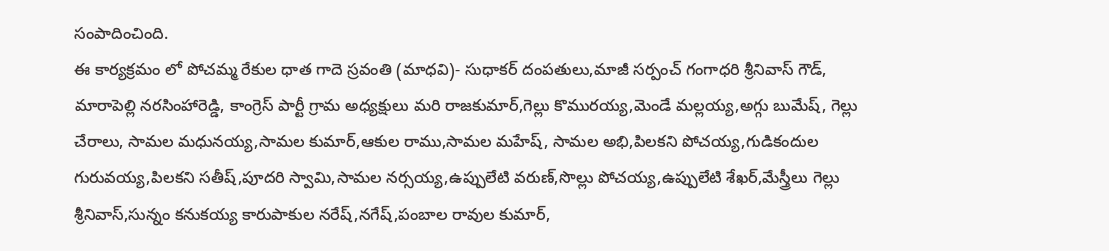సంపాదించింది.
ఈ కార్యక్రమం లో పోచమ్మ రేకుల ధాత గాదె స్రవంతి (మాధవి)- సుధాకర్ దంపతులు,మాజీ సర్పంచ్ గంగాధరి శ్రీనివాస్ గౌడ్, మారాపెల్లి నరసింహారెడ్డి, కాంగ్రెస్ పార్టీ గ్రామ అధ్యక్షులు మరి రాజకుమార్,గెల్లు కొమురయ్య,మెండే మల్లయ్య,అగ్గు బుమేష్, గెల్లు చేరాలు, సామల మధునయ్య,సామల కుమార్,ఆకుల రాము,సామల మహేష్, సామల అభి,పిలకని పోచయ్య,గుడికందుల గురువయ్య,పిలకని సతీష్,పూదరి స్వామి,సామల నర్సయ్య,ఉప్పులేటి వరుణ్,సొల్లు పోచయ్య,ఉప్పులేటి శేఖర్,మేస్త్రీలు గెల్లు శ్రీనివాస్,సున్నం కనుకయ్య కారుపాకుల నరేష్,నగేష్,పంబాల రావుల కుమార్,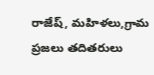రాజేష్, మహిళలు,గ్రామ ప్రజలు తదితరులు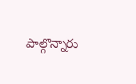పాల్గొన్నారు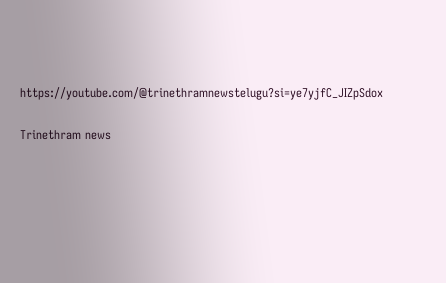https://youtube.com/@trinethramnewstelugu?si=ye7yjfC_JIZpSdox

Trinethram news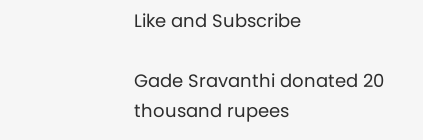Like and Subscribe

Gade Sravanthi donated 20 thousand rupees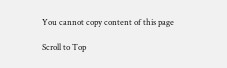You cannot copy content of this page

Scroll to Top